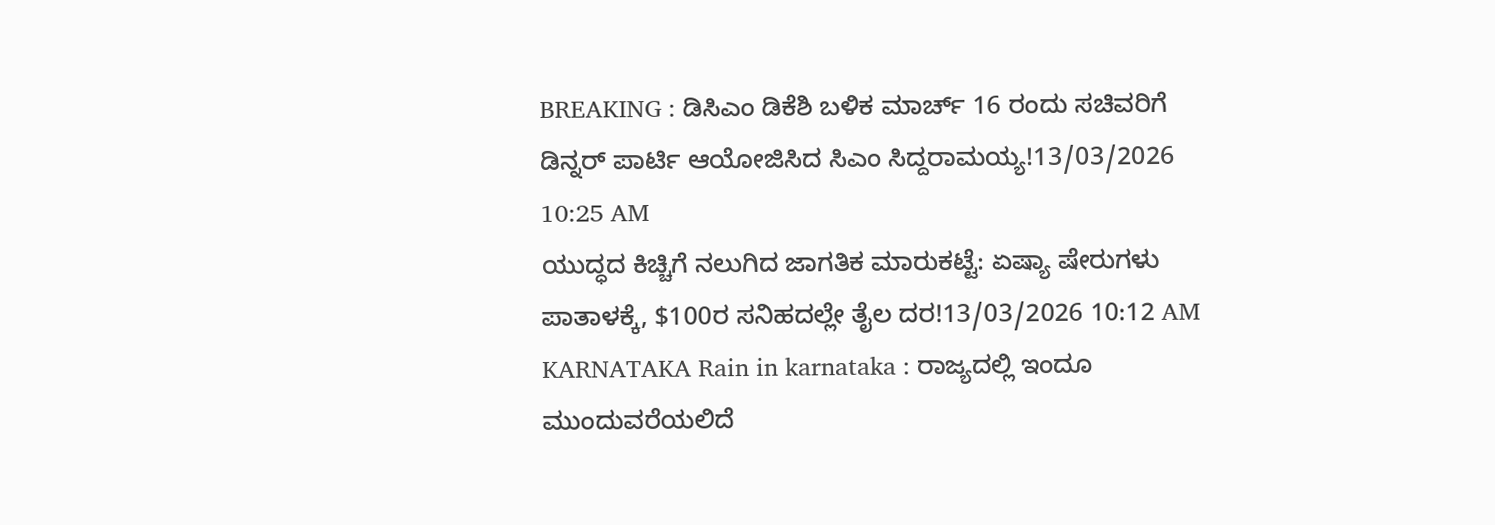BREAKING : ಡಿಸಿಎಂ ಡಿಕೆಶಿ ಬಳಿಕ ಮಾರ್ಚ್ 16 ರಂದು ಸಚಿವರಿಗೆ ಡಿನ್ನರ್ ಪಾರ್ಟಿ ಆಯೋಜಿಸಿದ ಸಿಎಂ ಸಿದ್ದರಾಮಯ್ಯ!13/03/2026 10:25 AM
ಯುದ್ಧದ ಕಿಚ್ಚಿಗೆ ನಲುಗಿದ ಜಾಗತಿಕ ಮಾರುಕಟ್ಟೆ: ಏಷ್ಯಾ ಷೇರುಗಳು ಪಾತಾಳಕ್ಕೆ, $100ರ ಸನಿಹದಲ್ಲೇ ತೈಲ ದರ!13/03/2026 10:12 AM
KARNATAKA Rain in karnataka : ರಾಜ್ಯದಲ್ಲಿ ಇಂದೂ ಮುಂದುವರೆಯಲಿದೆ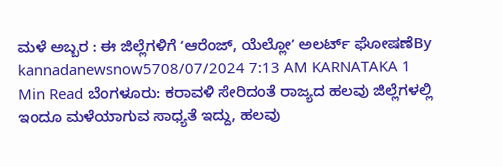ಮಳೆ ಅಬ್ಬರ : ಈ ಜಿಲ್ಲೆಗಳಿಗೆ ʻಆರೆಂಜ್, ಯೆಲ್ಲೋʼ ಅಲರ್ಟ್ ಘೋಷಣೆBy kannadanewsnow5708/07/2024 7:13 AM KARNATAKA 1 Min Read ಬೆಂಗಳೂರು: ಕರಾವಳಿ ಸೇರಿದಂತೆ ರಾಜ್ಯದ ಹಲವು ಜಿಲ್ಲೆಗಳಲ್ಲಿ ಇಂದೂ ಮಳೆಯಾಗುವ ಸಾಧ್ಯತೆ ಇದ್ದು, ಹಲವು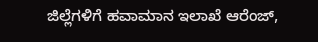ಜಿಲ್ಲೆಗಳಿಗೆ ಹವಾಮಾನ ಇಲಾಖೆ ಆರೆಂಜ್,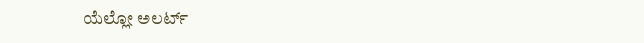ಯೆಲ್ಲೋ ಅಲರ್ಟ್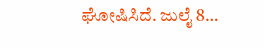ಘೋಷಿಸಿದೆ. ಜುಲೈ 8…